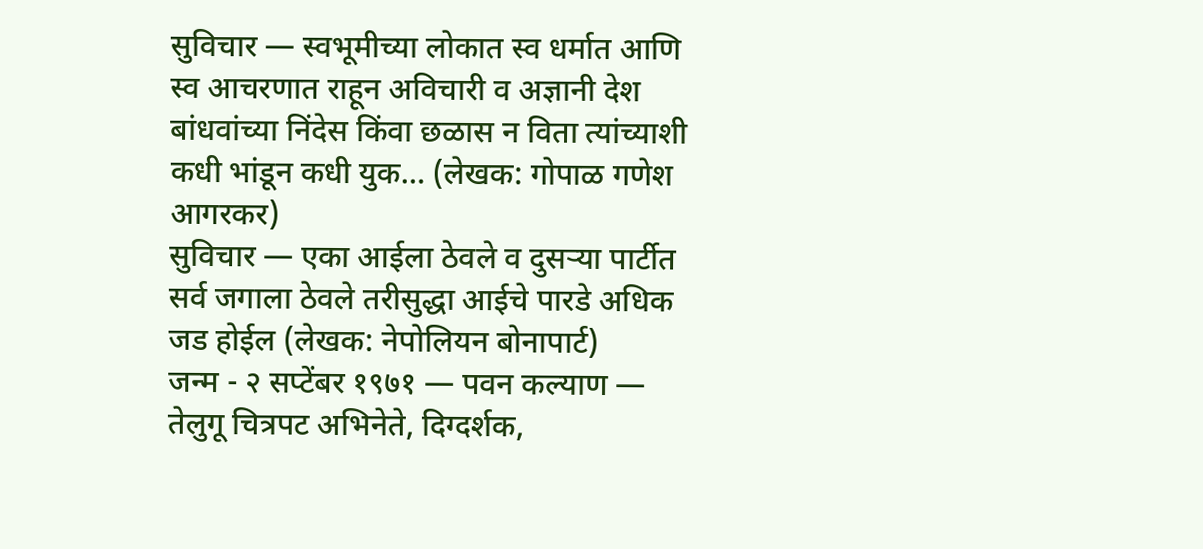सुविचार — स्वभूमीच्या लोकात स्व धर्मात आणि स्व आचरणात राहून अविचारी व अज्ञानी देश बांधवांच्या निंदेस किंवा छळास न विता त्यांच्याशी कधी भांडून कधी युक… (लेखक: गोपाळ गणेश आगरकर)
सुविचार — एका आईला ठेवले व दुसऱ्या पार्टीत सर्व जगाला ठेवले तरीसुद्धा आईचे पारडे अधिक जड होईल (लेखक: नेपोलियन बोनापार्ट)
जन्म - २ सप्टेंबर १९७१ — पवन कल्याण — तेलुगू चित्रपट अभिनेते, दिग्दर्शक,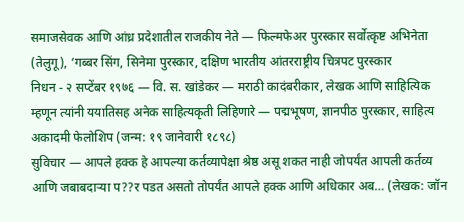समाजसेवक आणि आंध्र प्रदेशातील राजकीय नेते — फिल्मफेअर पुरस्कार सर्वोत्कृष्ट अभिनेता (तेलुगू), ‘गब्बर सिंग, सिनेमा पुरस्कार, दक्षिण भारतीय आंतरराष्ट्रीय चित्रपट पुरस्कार
निधन - २ सप्टेंबर १९७६ — वि. स. खांडेकर — मराठी कादंबरीकार, लेखक आणि साहित्यिक म्हणून त्यांनी ययातिसह अनेक साहित्यकृती लिहिणारे — पद्मभूषण, ज्ञानपीठ पुरस्कार, साहित्य अकादमी फेलोशिप (जन्म: १९ जानेवारी १८९८)
सुविचार — आपले हक्क हे आपल्या कर्तव्यापेक्षा श्रेष्ठ असू शकत नाही जोपर्यंत आपली कर्तव्य आणि जबाबदाऱ्या प??र पडत असतो तोपर्यंत आपले हक्क आणि अधिकार अब… (लेखक: जॉन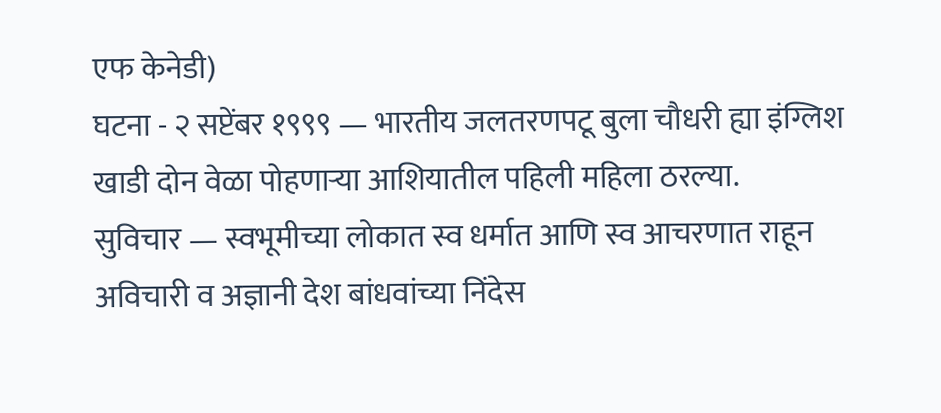एफ केनेडी)
घटना - २ सप्टेंबर १९९९ — भारतीय जलतरणपटू बुला चौधरी ह्या इंग्लिश खाडी दोन वेळा पोहणाऱ्या आशियातील पहिली महिला ठरल्या.
सुविचार — स्वभूमीच्या लोकात स्व धर्मात आणि स्व आचरणात राहून अविचारी व अज्ञानी देश बांधवांच्या निंदेस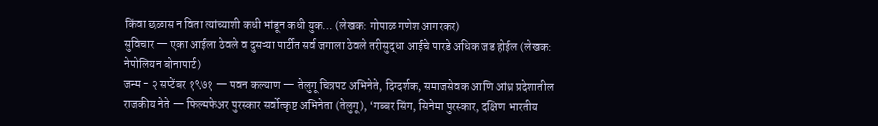किंवा छळास न विता त्यांच्याशी कधी भांडून कधी युक… (लेखक: गोपाळ गणेश आगरकर)
सुविचार — एका आईला ठेवले व दुसऱ्या पार्टीत सर्व जगाला ठेवले तरीसुद्धा आईचे पारडे अधिक जड होईल (लेखक: नेपोलियन बोनापार्ट)
जन्म - २ सप्टेंबर १९७१ — पवन कल्याण — तेलुगू चित्रपट अभिनेते, दिग्दर्शक, समाजसेवक आणि आंध्र प्रदेशातील राजकीय नेते — फिल्मफेअर पुरस्कार सर्वोत्कृष्ट अभिनेता (तेलुगू), ‘गब्बर सिंग, सिनेमा पुरस्कार, दक्षिण भारतीय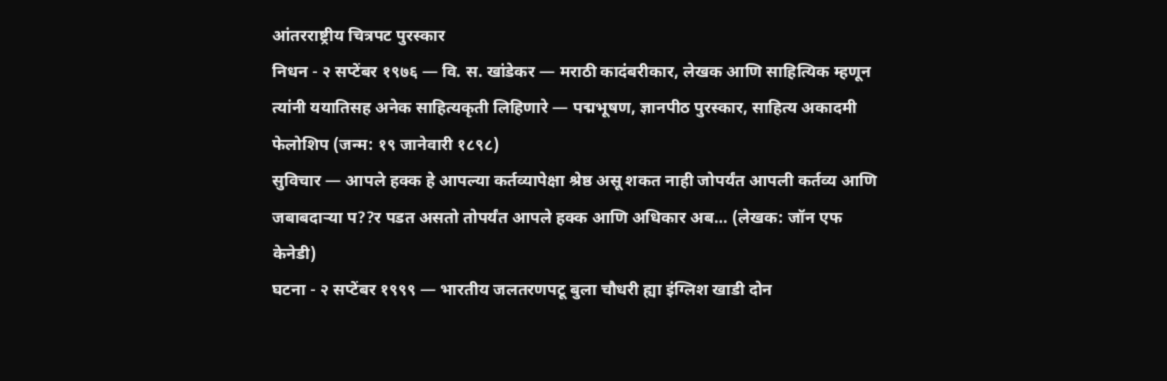आंतरराष्ट्रीय चित्रपट पुरस्कार
निधन - २ सप्टेंबर १९७६ — वि. स. खांडेकर — मराठी कादंबरीकार, लेखक आणि साहित्यिक म्हणून त्यांनी ययातिसह अनेक साहित्यकृती लिहिणारे — पद्मभूषण, ज्ञानपीठ पुरस्कार, साहित्य अकादमी फेलोशिप (जन्म: १९ जानेवारी १८९८)
सुविचार — आपले हक्क हे आपल्या कर्तव्यापेक्षा श्रेष्ठ असू शकत नाही जोपर्यंत आपली कर्तव्य आणि जबाबदाऱ्या प??र पडत असतो तोपर्यंत आपले हक्क आणि अधिकार अब… (लेखक: जॉन एफ केनेडी)
घटना - २ सप्टेंबर १९९९ — भारतीय जलतरणपटू बुला चौधरी ह्या इंग्लिश खाडी दोन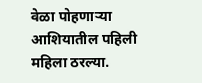वेळा पोहणाऱ्या आशियातील पहिली महिला ठरल्या.